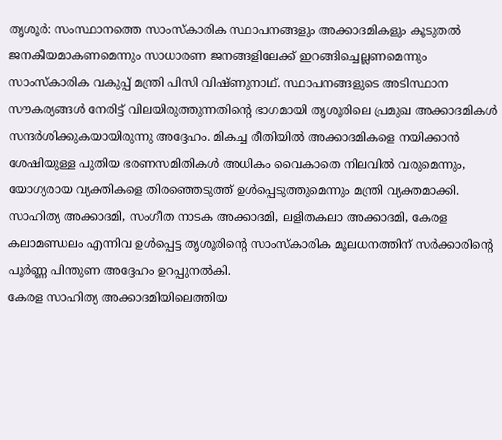തൃശൂർ: സംസ്ഥാനത്തെ സാംസ്കാരിക സ്ഥാപനങ്ങളും അക്കാദമികളും കൂടുതൽ ജനകീയമാകണമെന്നും സാധാരണ ജനങ്ങളിലേക്ക് ഇറങ്ങിച്ചെല്ലണമെന്നും സാംസ്കാരിക വകുപ്പ് മന്ത്രി പിസി വിഷ്ണുനാഥ്. സ്ഥാപനങ്ങളുടെ അടിസ്ഥാന സൗകര്യങ്ങൾ നേരിട്ട് വിലയിരുത്തുന്നതിന്റെ ഭാഗമായി തൃശൂരിലെ പ്രമുഖ അക്കാദമികൾ സന്ദർശിക്കുകയായിരുന്നു അദ്ദേഹം. മികച്ച രീതിയിൽ അക്കാദമികളെ നയിക്കാൻ ശേഷിയുള്ള പുതിയ ഭരണസമിതികൾ അധികം വൈകാതെ നിലവിൽ വരുമെന്നും, യോഗ്യരായ വ്യക്തികളെ തിരഞ്ഞെടുത്ത് ഉൾപ്പെടുത്തുമെന്നും മന്ത്രി വ്യക്തമാക്കി. സാഹിത്യ അക്കാദമി, സംഗീത നാടക അക്കാദമി, ലളിതകലാ അക്കാദമി, കേരള കലാമണ്ഡലം എന്നിവ ഉൾപ്പെട്ട തൃശൂരിന്റെ സാംസ്കാരിക മൂലധനത്തിന് സർക്കാരിന്റെ പൂർണ്ണ പിന്തുണ അദ്ദേഹം ഉറപ്പുനൽകി.
കേരള സാഹിത്യ അക്കാദമിയിലെത്തിയ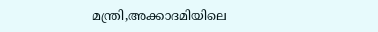മന്ത്രി,അക്കാദമിയിലെ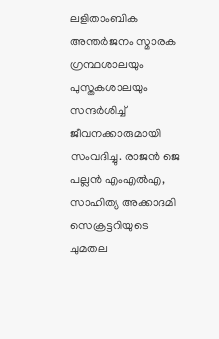ലളിതാംബിക അന്തർജനം സ്മാരക ഗ്രന്ഥശാലയും പുസ്തകശാലയും സന്ദർശിച്ച് ജീവനക്കാരുമായി സംവദിച്ചു. രാജൻ ജെ പല്ലൻ എംഎൽഎ, സാഹിത്യ അക്കാദമി സെക്രട്ടറിയുടെ ചുമതല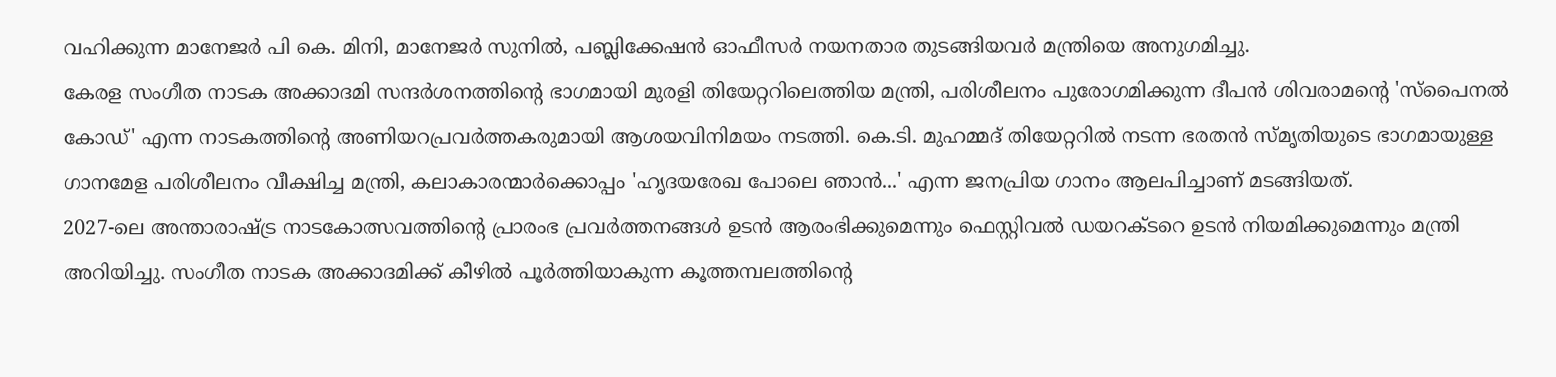വഹിക്കുന്ന മാനേജർ പി കെ. മിനി, മാനേജർ സുനിൽ, പബ്ലിക്കേഷൻ ഓഫീസർ നയനതാര തുടങ്ങിയവർ മന്ത്രിയെ അനുഗമിച്ചു.
കേരള സംഗീത നാടക അക്കാദമി സന്ദർശനത്തിന്റെ ഭാഗമായി മുരളി തിയേറ്ററിലെത്തിയ മന്ത്രി, പരിശീലനം പുരോഗമിക്കുന്ന ദീപൻ ശിവരാമന്റെ 'സ്പൈനൽ കോഡ്' എന്ന നാടകത്തിന്റെ അണിയറപ്രവർത്തകരുമായി ആശയവിനിമയം നടത്തി. കെ.ടി. മുഹമ്മദ് തിയേറ്ററിൽ നടന്ന ഭരതൻ സ്മൃതിയുടെ ഭാഗമായുള്ള ഗാനമേള പരിശീലനം വീക്ഷിച്ച മന്ത്രി, കലാകാരന്മാർക്കൊപ്പം 'ഹൃദയരേഖ പോലെ ഞാൻ...' എന്ന ജനപ്രിയ ഗാനം ആലപിച്ചാണ് മടങ്ങിയത്.
2027-ലെ അന്താരാഷ്ട്ര നാടകോത്സവത്തിന്റെ പ്രാരംഭ പ്രവർത്തനങ്ങൾ ഉടൻ ആരംഭിക്കുമെന്നും ഫെസ്റ്റിവൽ ഡയറക്ടറെ ഉടൻ നിയമിക്കുമെന്നും മന്ത്രി അറിയിച്ചു. സംഗീത നാടക അക്കാദമിക്ക് കീഴിൽ പൂർത്തിയാകുന്ന കൂത്തമ്പലത്തിന്റെ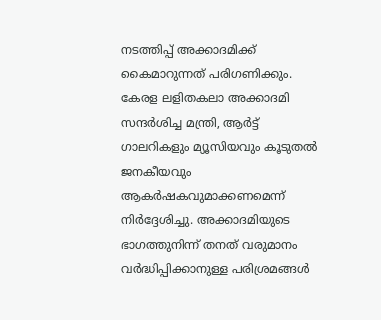നടത്തിപ്പ് അക്കാദമിക്ക് കൈമാറുന്നത് പരിഗണിക്കും.
കേരള ലളിതകലാ അക്കാദമി സന്ദർശിച്ച മന്ത്രി, ആർട്ട് ഗാലറികളും മ്യൂസിയവും കൂടുതൽ ജനകീയവും ആകർഷകവുമാക്കണമെന്ന് നിർദ്ദേശിച്ചു. അക്കാദമിയുടെ ഭാഗത്തുനിന്ന് തനത് വരുമാനം വർദ്ധിപ്പിക്കാനുള്ള പരിശ്രമങ്ങൾ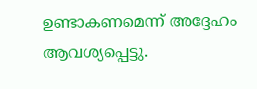ഉണ്ടാകണമെന്ന് അദ്ദേഹം ആവശ്യപ്പെട്ടു.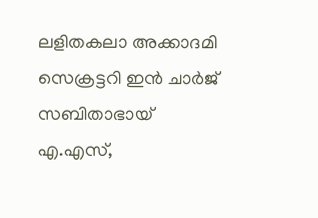ലളിതകലാ അക്കാദമി സെക്രട്ടറി ഇൻ ചാർജ് സബിതാഭായ് എ.എസ്,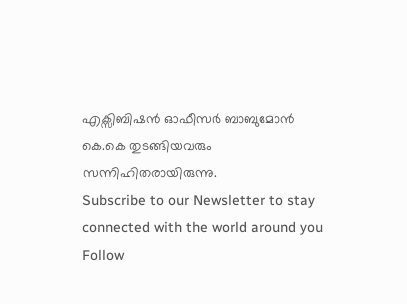എക്സിബിഷൻ ഓഫീസർ ബാബുമോൻ കെ.കെ തുടങ്ങിയവരും സന്നിഹിതരായിരുന്നു.
Subscribe to our Newsletter to stay connected with the world around you
Follow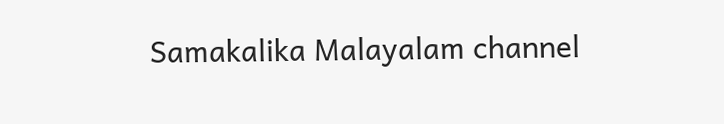Samakalika Malayalam channel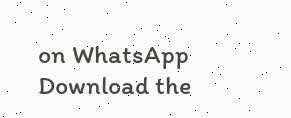on WhatsApp
Download the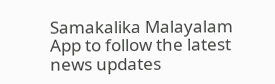Samakalika Malayalam App to follow the latest news updates